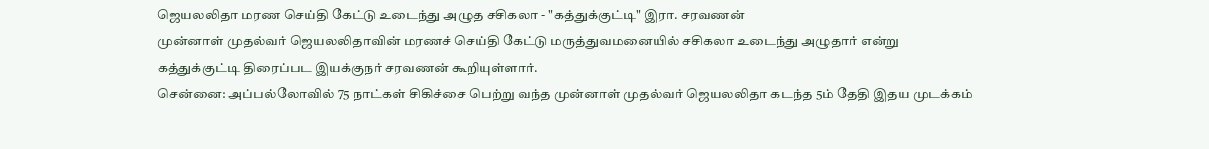ஜெயலலிதா மரண செய்தி கேட்டு உடைந்து அழுத சசிகலா - "கத்துக்குட்டி" இரா. சரவணன்
முன்னாள் முதல்வர் ஜெயலலிதாவின் மரணச் செய்தி கேட்டு மருத்துவமனையில் சசிகலா உடைந்து அழுதார் என்று கத்துக்குட்டி திரைப்பட இயக்குநர் சரவணன் கூறியுள்ளார்.
சென்னை: அப்பல்லோவில் 75 நாட்கள் சிகிச்சை பெற்று வந்த முன்னாள் முதல்வர் ஜெயலலிதா கடந்த 5ம் தேதி இதய முடக்கம்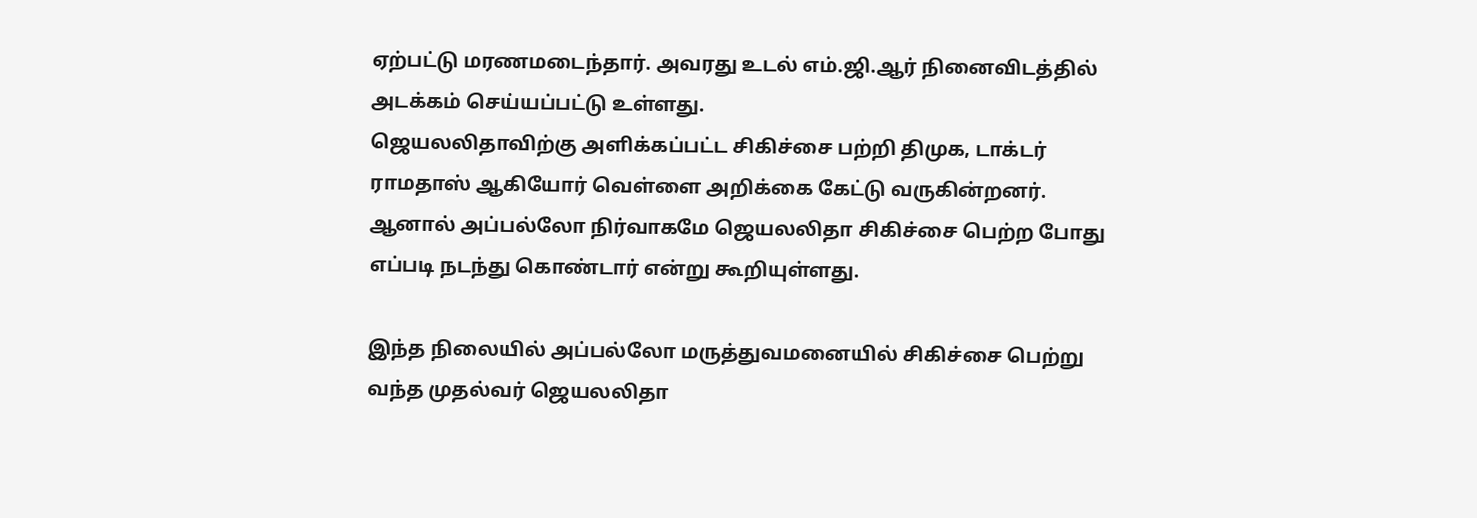ஏற்பட்டு மரணமடைந்தார். அவரது உடல் எம்.ஜி.ஆர் நினைவிடத்தில் அடக்கம் செய்யப்பட்டு உள்ளது.
ஜெயலலிதாவிற்கு அளிக்கப்பட்ட சிகிச்சை பற்றி திமுக, டாக்டர் ராமதாஸ் ஆகியோர் வெள்ளை அறிக்கை கேட்டு வருகின்றனர். ஆனால் அப்பல்லோ நிர்வாகமே ஜெயலலிதா சிகிச்சை பெற்ற போது எப்படி நடந்து கொண்டார் என்று கூறியுள்ளது.

இந்த நிலையில் அப்பல்லோ மருத்துவமனையில் சிகிச்சை பெற்று வந்த முதல்வர் ஜெயலலிதா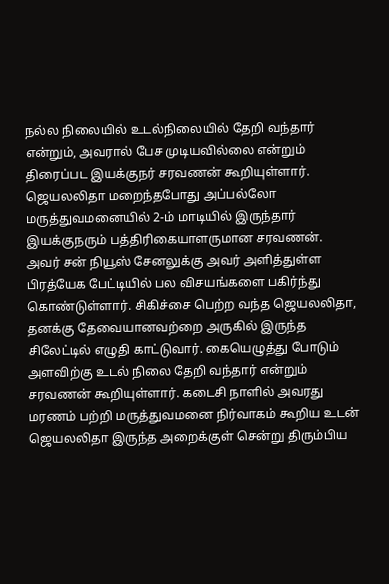நல்ல நிலையில் உடல்நிலையில் தேறி வந்தார் என்றும், அவரால் பேச முடியவில்லை என்றும் திரைப்பட இயக்குநர் சரவணன் கூறியுள்ளார்.
ஜெயலலிதா மறைந்தபோது அப்பல்லோ மருத்துவமனையில் 2-ம் மாடியில் இருந்தார் இயக்குநரும் பத்திரிகையாளருமான சரவணன். அவர் சன் நியூஸ் சேனலுக்கு அவர் அளித்துள்ள பிரத்யேக பேட்டியில் பல விசயங்களை பகிர்ந்து கொண்டுள்ளார். சிகிச்சை பெற்ற வந்த ஜெயலலிதா, தனக்கு தேவையானவற்றை அருகில் இருந்த சிலேட்டில் எழுதி காட்டுவார். கையெழுத்து போடும் அளவிற்கு உடல் நிலை தேறி வந்தார் என்றும் சரவணன் கூறியுள்ளார். கடைசி நாளில் அவரது மரணம் பற்றி மருத்துவமனை நிர்வாகம் கூறிய உடன் ஜெயலலிதா இருந்த அறைக்குள் சென்று திரும்பிய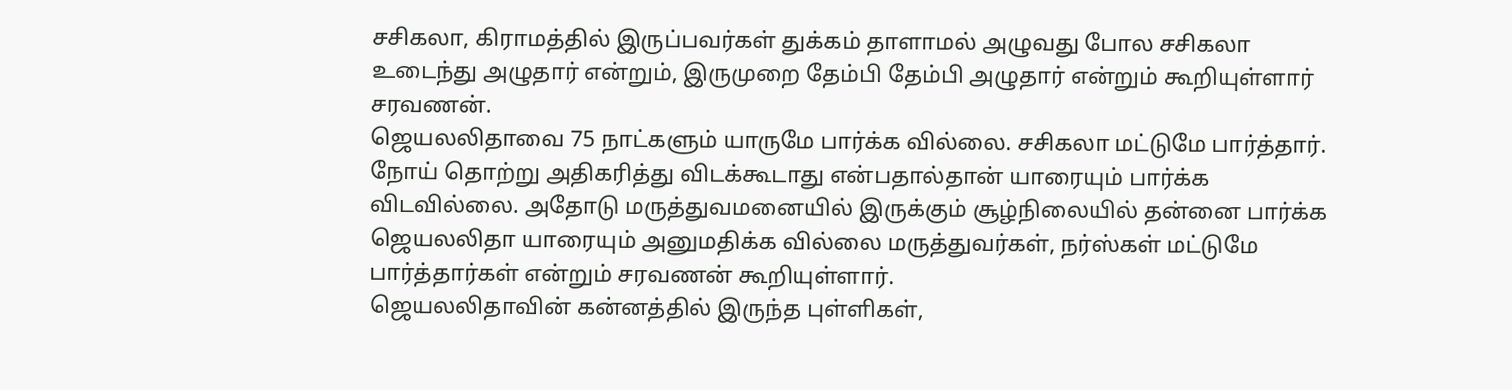சசிகலா, கிராமத்தில் இருப்பவர்கள் துக்கம் தாளாமல் அழுவது போல சசிகலா உடைந்து அழுதார் என்றும், இருமுறை தேம்பி தேம்பி அழுதார் என்றும் கூறியுள்ளார் சரவணன்.
ஜெயலலிதாவை 75 நாட்களும் யாருமே பார்க்க வில்லை. சசிகலா மட்டுமே பார்த்தார். நோய் தொற்று அதிகரித்து விடக்கூடாது என்பதால்தான் யாரையும் பார்க்க விடவில்லை. அதோடு மருத்துவமனையில் இருக்கும் சூழ்நிலையில் தன்னை பார்க்க ஜெயலலிதா யாரையும் அனுமதிக்க வில்லை மருத்துவர்கள், நர்ஸ்கள் மட்டுமே பார்த்தார்கள் என்றும் சரவணன் கூறியுள்ளார்.
ஜெயலலிதாவின் கன்னத்தில் இருந்த புள்ளிகள்,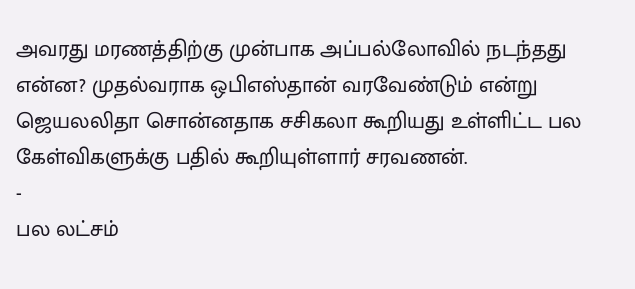அவரது மரணத்திற்கு முன்பாக அப்பல்லோவில் நடந்தது என்ன? முதல்வராக ஒபிஎஸ்தான் வரவேண்டும் என்று ஜெயலலிதா சொன்னதாக சசிகலா கூறியது உள்ளிட்ட பல கேள்விகளுக்கு பதில் கூறியுள்ளார் சரவணன்.
-
பல லட்சம்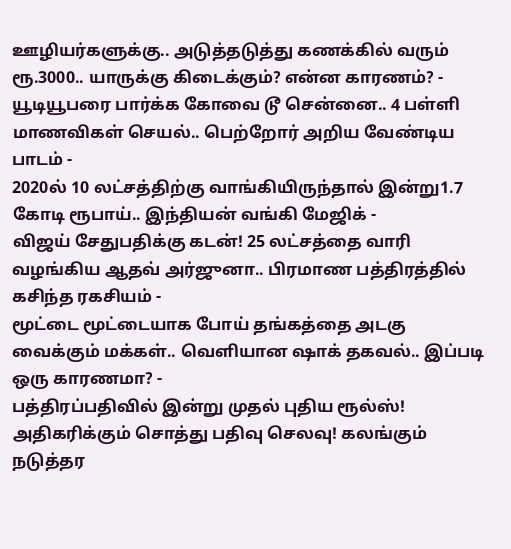ஊழியர்களுக்கு.. அடுத்தடுத்து கணக்கில் வரும் ரூ.3000.. யாருக்கு கிடைக்கும்? என்ன காரணம்? -
யூடியூபரை பார்க்க கோவை டூ சென்னை.. 4 பள்ளி மாணவிகள் செயல்.. பெற்றோர் அறிய வேண்டிய பாடம் -
2020ல் 10 லட்சத்திற்கு வாங்கியிருந்தால் இன்று1.7 கோடி ரூபாய்.. இந்தியன் வங்கி மேஜிக் -
விஜய் சேதுபதிக்கு கடன்! 25 லட்சத்தை வாரி வழங்கிய ஆதவ் அர்ஜுனா.. பிரமாண பத்திரத்தில் கசிந்த ரகசியம் -
மூட்டை மூட்டையாக போய் தங்கத்தை அடகு வைக்கும் மக்கள்.. வெளியான ஷாக் தகவல்.. இப்படி ஒரு காரணமா? -
பத்திரப்பதிவில் இன்று முதல் புதிய ரூல்ஸ்! அதிகரிக்கும் சொத்து பதிவு செலவு! கலங்கும் நடுத்தர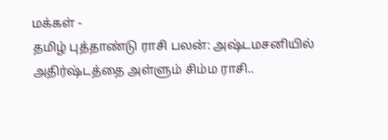மக்கள் -
தமிழ் புத்தாண்டு ராசி பலன்: அஷ்டமசனியில் அதிர்ஷ்டத்தை அள்ளும் சிம்ம ராசி..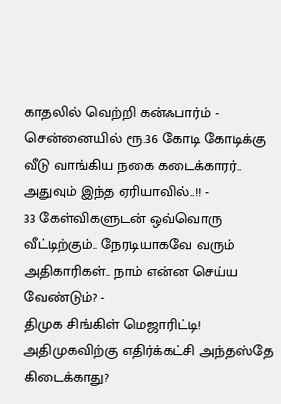காதலில் வெற்றி கன்ஃபார்ம் -
சென்னையில் ரூ.36 கோடி கோடிக்கு வீடு வாங்கிய நகை கடைக்காரர்.. அதுவும் இந்த ஏரியாவில்..!! -
33 கேள்விகளுடன் ஒவ்வொரு வீட்டிற்கும்.. நேரடியாகவே வரும் அதிகாரிகள்.. நாம் என்ன செய்ய வேண்டும்? -
திமுக சிங்கிள் மெஜாரிட்டி! அதிமுகவிற்கு எதிர்க்கட்சி அந்தஸ்தே கிடைக்காது?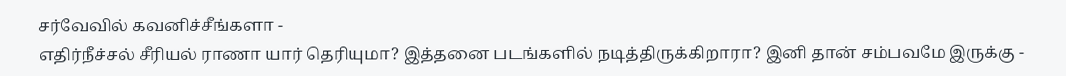சர்வேவில் கவனிச்சீங்களா -
எதிர்நீச்சல் சீரியல் ராணா யார் தெரியுமா? இத்தனை படங்களில் நடித்திருக்கிறாரா? இனி தான் சம்பவமே இருக்கு -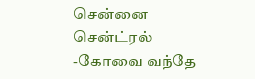சென்னை சென்ட்ரல் -கோவை வந்தே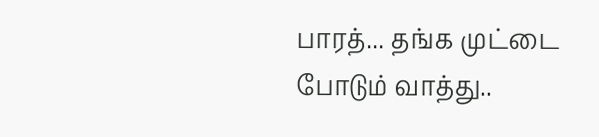பாரத்... தங்க முட்டை போடும் வாத்து..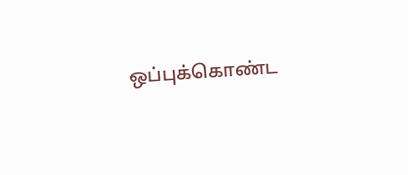ஒப்புக்கொண்ட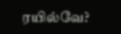ரயில்வே?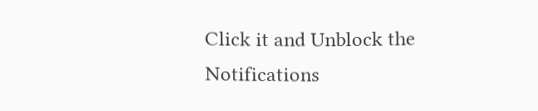Click it and Unblock the Notifications